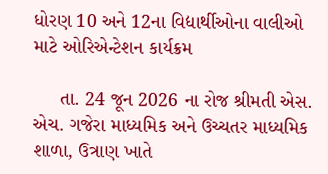ધોરણ 10 અને 12ના વિદ્યાર્થીઓના વાલીઓ માટે ઓરિએન્ટેશન કાર્યક્રમ

     તા. 24 જૂન 2026 ના રોજ શ્રીમતી એસ. એચ. ગજેરા માધ્યમિક અને ઉચ્ચતર માધ્યમિક શાળા, ઉત્રાણ ખાતે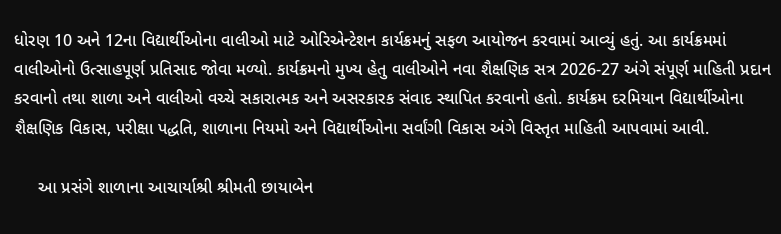ધોરણ 10 અને 12ના વિદ્યાર્થીઓના વાલીઓ માટે ઓરિએન્ટેશન કાર્યક્રમનું સફળ આયોજન કરવામાં આવ્યું હતું. આ કાર્યક્રમમાં વાલીઓનો ઉત્સાહપૂર્ણ પ્રતિસાદ જોવા મળ્યો. કાર્યક્રમનો મુખ્ય હેતુ વાલીઓને નવા શૈક્ષણિક સત્ર 2026-27 અંગે સંપૂર્ણ માહિતી પ્રદાન કરવાનો તથા શાળા અને વાલીઓ વચ્ચે સકારાત્મક અને અસરકારક સંવાદ સ્થાપિત કરવાનો હતો. કાર્યક્રમ દરમિયાન વિદ્યાર્થીઓના શૈક્ષણિક વિકાસ, પરીક્ષા પદ્ધતિ, શાળાના નિયમો અને વિદ્યાર્થીઓના સર્વાંગી વિકાસ અંગે વિસ્તૃત માહિતી આપવામાં આવી.

     આ પ્રસંગે શાળાના આચાર્યાશ્રી શ્રીમતી છાયાબેન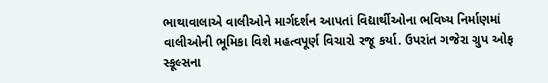ભાથાવાલાએ વાલીઓને માર્ગદર્શન આપતાં વિદ્યાર્થીઓના ભવિષ્ય નિર્માણમાં વાલીઓની ભૂમિકા વિશે મહત્વપૂર્ણ વિચારો રજૂ કર્યા. ઉપરાંત ગજેરા ગ્રુપ ઓફ સ્કૂલ્સના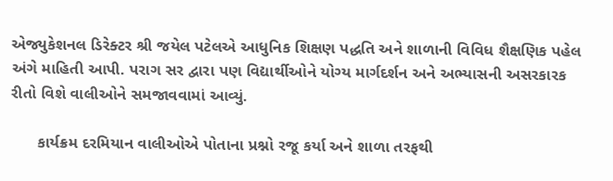એજ્યુકેશનલ ડિરેક્ટર શ્રી જયેલ પટેલએ આધુનિક શિક્ષણ પદ્ધતિ અને શાળાની વિવિધ શૈક્ષણિક પહેલ અંગે માહિતી આપી. પરાગ સર દ્વારા પણ વિદ્યાર્થીઓને યોગ્ય માર્ગદર્શન અને અભ્યાસની અસરકારક રીતો વિશે વાલીઓને સમજાવવામાં આવ્યું.

      કાર્યક્રમ દરમિયાન વાલીઓએ પોતાના પ્રશ્નો રજૂ કર્યા અને શાળા તરફથી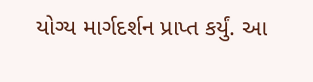યોગ્ય માર્ગદર્શન પ્રાપ્ત કર્યું. આ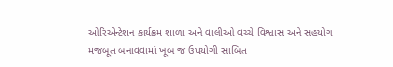ઓરિએન્ટેશન કાર્યક્રમ શાળા અને વાલીઓ વચ્ચે વિશ્વાસ અને સહયોગ મજબૂત બનાવવામાં ખૂબ જ ઉપયોગી સાબિત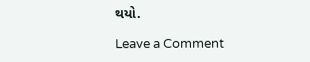થયો.

Leave a Comment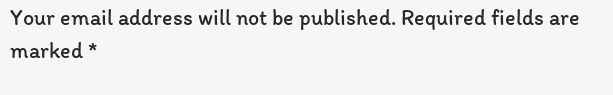Your email address will not be published. Required fields are marked *